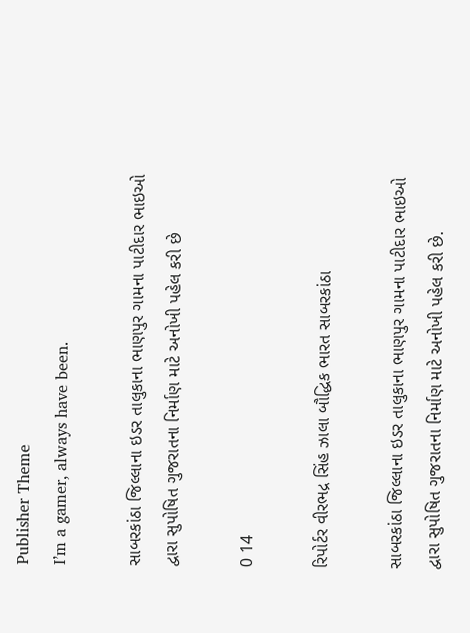Publisher Theme
I’m a gamer, always have been.

સાબરકાંઠા જિલ્લાના ઇડર તાલુકાના ભાણપુર ગામના પાટીદાર ભાઇઓ દ્વારા સુપોષિત ગુજરાતના નિર્માણ માટે અનોખી પહેલ કરી છે

0 14

રિપોર્ટર વીરભદ્ર સિંહ ઝાલા બૌદ્ધિક ભારત સાબરકાંઠા

સાબરકાંઠા જિલ્લાના ઇડર તાલુકાના ભાણપુર ગામના પાટીદાર ભાઇઓ દ્વારા સુપોષિત ગુજરાતના નિર્માણ માટે અનોખી પહેલ કરી છે.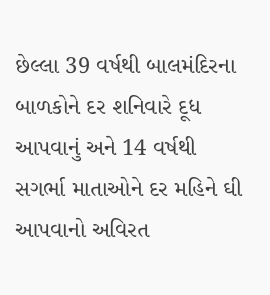છેલ્લા 39 વર્ષથી બાલમંદિરના બાળકોને દર શનિવારે દૂધ આપવાનું અને 14 વર્ષથી સગર્ભા માતાઓને દર મહિને ઘી આપવાનો અવિરત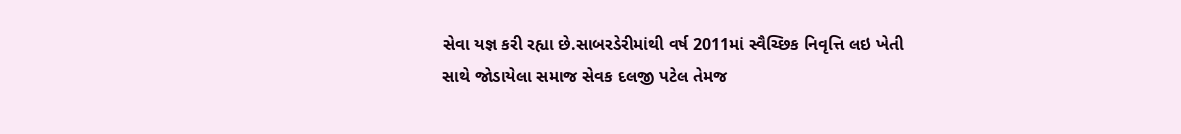સેવા યજ્ઞ કરી રહ્યા છે.સાબરડેરીમાંથી વર્ષ 2011માં સ્વૈચ્છિક નિવૃત્તિ લઇ ખેતી સાથે જોડાયેલા સમાજ સેવક દલજી પટેલ તેમજ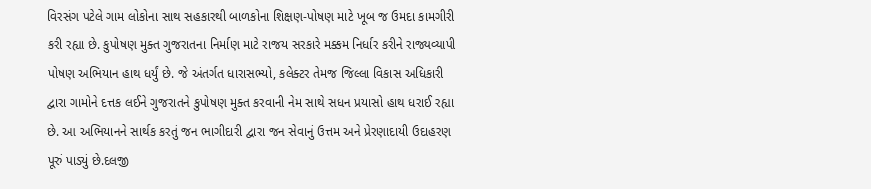વિરસંગ પટેલે ગામ લોકોના સાથ સહકારથી બાળકોના શિક્ષણ-પોષણ માટે ખૂબ જ ઉમદા કામગીરી કરી રહ્યા છે. કુપોષણ મુક્ત ગુજરાતના નિર્માણ માટે રાજય સરકારે મક્કમ નિર્ધાર કરીને રાજ્યવ્યાપી પોષણ અભિયાન હાથ ધર્યું છે. જે અંતર્ગત ધારાસભ્યો, કલેક્ટર તેમજ જિલ્લા વિકાસ અધિકારી દ્વારા ગામોને દત્તક લઈને ગુજરાતને કુપોષણ મુક્ત કરવાની નેમ સાથે સધન પ્રયાસો હાથ ધરાઈ રહ્યા છે. આ અભિયાનને સાર્થક કરતું જન ભાગીદારી દ્વારા જન સેવાનું ઉત્તમ અને પ્રેરણાદાયી ઉદાહરણ પૂરું પાડ્યું છે.દલજી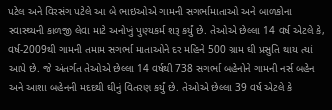પટેલ અને વિરસંગ પટેલે આ બે ભાઇઓએ ગામની સગર્ભામાતાઓ અને બાળકોના સ્વાસ્થ્યની કાળજી લેવા માટે અનોખું પુણ્યકર્મ શરૂ કર્યું છે. તેઓએ છેલ્લા 14 વર્ષ એટલે કે, વર્ષ-2009થી ગામની તમામ સગર્ભા માતાઓને દર મહિને 500 ગ્રામ ઘી પ્રસુતિ થાય ત્યાં આપે છે. જે અંતર્ગત તેઓએ છેલ્લા 14 વર્ષથી 738 સગર્ભા બહેનોને ગામની નર્સ બહેન અને આશા બહેનની મદદથી ઘીનું વિતરણ કર્યું છે. તેઓએ છેલ્લા 39 વર્ષ એટલે કે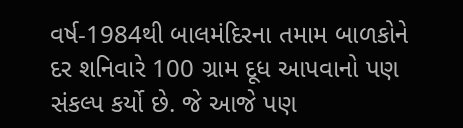વર્ષ-1984થી બાલમંદિરના તમામ બાળકોને દર શનિવારે 100 ગ્રામ દૂધ આપવાનો પણ સંકલ્પ કર્યો છે. જે આજે પણ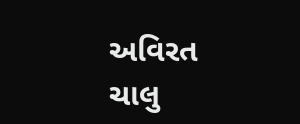અવિરત ચાલુ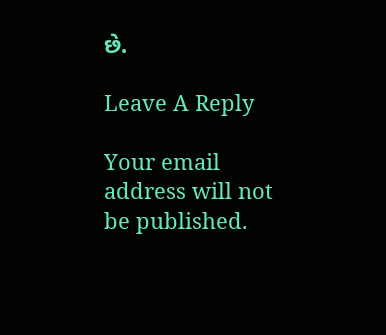છે.

Leave A Reply

Your email address will not be published.